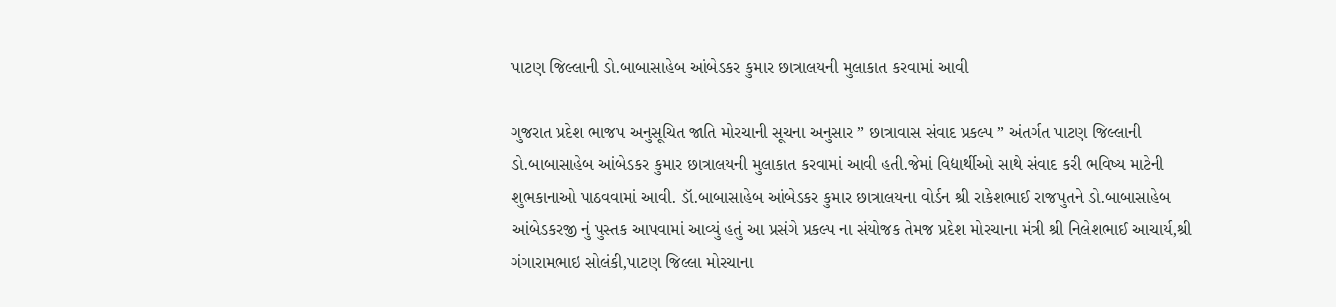પાટણ જિલ્લાની ડો.બાબાસાહેબ આંબેડકર કુમાર છાત્રાલયની મુલાકાત કરવામાં આવી

ગુજરાત પ્રદેશ ભાજપ અનુસૂચિત જાતિ મોરચાની સૂચના અનુસાર ” છાત્રાવાસ સંવાદ પ્રકલ્પ ” અંતર્ગત પાટણ જિલ્લાની ડો.બાબાસાહેબ આંબેડકર કુમાર છાત્રાલયની મુલાકાત કરવામાં આવી હતી.જેમાં વિદ્યાર્થીઓ સાથે સંવાદ કરી ભવિષ્ય માટેની શુભકાનાઓ પાઠવવામાં આવી. ડૉ.બાબાસાહેબ આંબેડકર કુમાર છાત્રાલયના વોર્ડન શ્રી રાકેશભાઈ રાજપુતને ડો.બાબાસાહેબ આંબેડકરજી નું પુસ્તક આપવામાં આવ્યું હતું આ પ્રસંગે પ્રકલ્પ ના સંયોજક તેમજ પ્રદેશ મોરચાના મંત્રી શ્રી નિલેશભાઈ આચાર્ય,શ્રી ગંગારામભાઇ સોલંકી,પાટણ જિલ્લા મોરચાના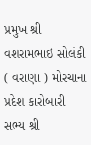પ્રમુખ શ્રી વશરામભાઇ સોલંકી ( વરાણા ) મોરચાના પ્રદેશ કારોબારી સભ્ય શ્રી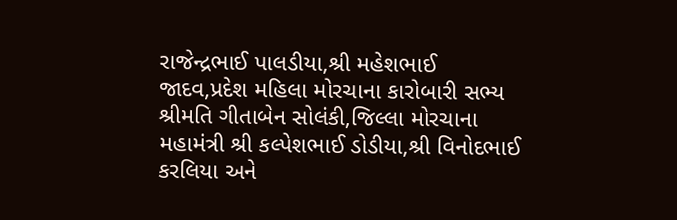રાજેન્દ્રભાઈ પાલડીયા,શ્રી મહેશભાઈ જાદવ,પ્રદેશ મહિલા મોરચાના કારોબારી સભ્ય શ્રીમતિ ગીતાબેન સોલંકી,જિલ્લા મોરચાના મહામંત્રી શ્રી કલ્પેશભાઈ ડોડીયા,શ્રી વિનોદભાઈ કરલિયા અને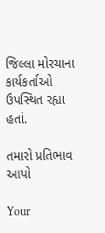જિલ્લા મોરચાના કાર્યકર્તાઓ ઉપસ્થિત રહ્યા હતાં.

તમારો પ્રતિભાવ આપો

Your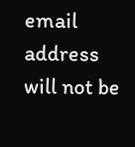email address will not be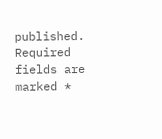published. Required fields are marked *